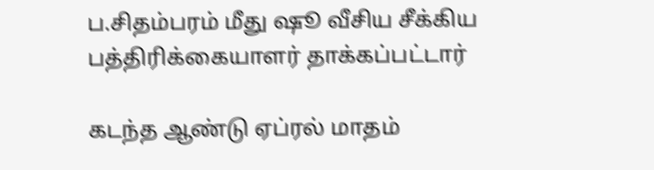ப.சிதம்பரம் மீது ஷூ வீசிய சீக்கிய பத்திரிக்கையாளர் தாக்கப்பட்டார்

கடந்த ஆண்டு ஏப்ரல் மாதம்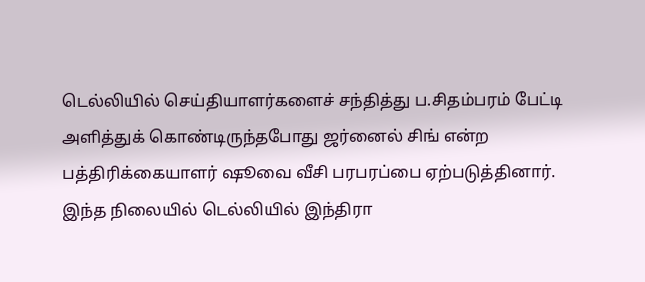டெல்லியில் செய்தியாளர்களைச் சந்தித்து ப.சிதம்பரம் பேட்டி அளித்துக் கொண்டிருந்தபோது ஜர்னைல் சிங் என்ற பத்திரிக்கையாளர் ஷூவை வீசி பரபரப்பை ஏற்படுத்தினார்.
இந்த நிலையில் டெல்லியில் இந்திரா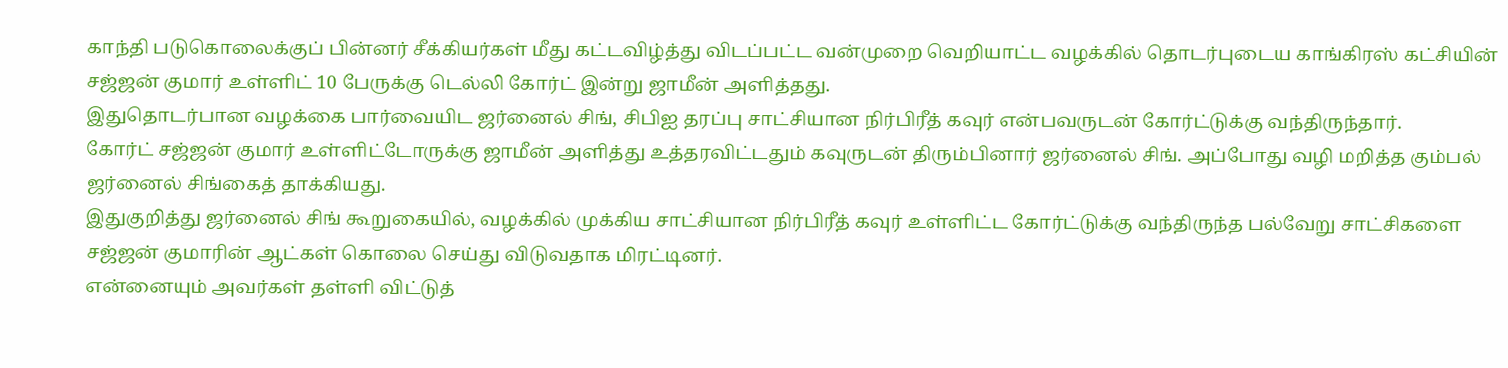காந்தி படுகொலைக்குப் பின்னர் சீக்கியர்கள் மீது கட்டவிழ்த்து விடப்பட்ட வன்முறை வெறியாட்ட வழக்கில் தொடர்புடைய காங்கிரஸ் கட்சியின் சஜ்ஜன் குமார் உள்ளிட் 10 பேருக்கு டெல்லி கோர்ட் இன்று ஜாமீன் அளித்தது.
இதுதொடர்பான வழக்கை பார்வையிட ஜர்னைல் சிங், சிபிஐ தரப்பு சாட்சியான நிர்பிரீத் கவுர் என்பவருடன் கோர்ட்டுக்கு வந்திருந்தார்.
கோர்ட் சஜ்ஜன் குமார் உள்ளிட்டோருக்கு ஜாமீன் அளித்து உத்தரவிட்டதும் கவுருடன் திரும்பினார் ஜர்னைல் சிங். அப்போது வழி மறித்த கும்பல் ஜர்னைல் சிங்கைத் தாக்கியது.
இதுகுறித்து ஜர்னைல் சிங் கூறுகையில், வழக்கில் முக்கிய சாட்சியான நிர்பிரீத் கவுர் உள்ளிட்ட கோர்ட்டுக்கு வந்திருந்த பல்வேறு சாட்சிகளை சஜ்ஜன் குமாரின் ஆட்கள் கொலை செய்து விடுவதாக மிரட்டினர்.
என்னையும் அவர்கள் தள்ளி விட்டுத்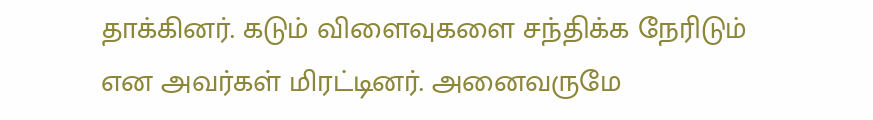தாக்கினர். கடும் விளைவுகளை சந்திக்க நேரிடும் என அவர்கள் மிரட்டினர். அனைவருமே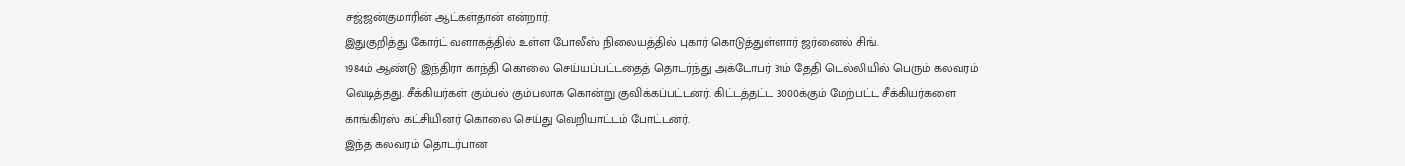சஜ்ஜன்குமாரின் ஆட்கள்தான் என்றார்.
இதுகுறித்து கோர்ட் வளாகத்தில் உள்ள போலீஸ் நிலையத்தில் புகார் கொடுத்துள்ளார் ஜர்னைல் சிங்.
1984ம் ஆண்டு இந்திரா காந்தி கொலை செய்யப்பட்டதைத் தொடர்ந்து அக்டோபர் 31ம் தேதி டெல்லியில் பெரும் கலவரம் வெடித்தது. சீக்கியர்கள் கும்பல் கும்பலாக கொன்று குவிக்கப்பட்டனர். கிட்டத்தட்ட 3000க்கும் மேற்பட்ட சீக்கியர்களை காங்கிரஸ் கட்சியினர் கொலை செய்து வெறியாட்டம் போட்டனர்.
இந்த கலவரம் தொடர்பான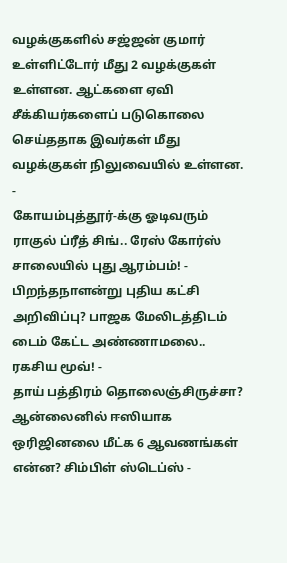வழக்குகளில் சஜ்ஜன் குமார் உள்ளிட்டோர் மீது 2 வழக்குகள் உள்ளன. ஆட்களை ஏவி சீக்கியர்களைப் படுகொலை செய்ததாக இவர்கள் மீது வழக்குகள் நிலுவையில் உள்ளன.
-
கோயம்புத்தூர்-க்கு ஓடிவரும் ராகுல் ப்ரீத் சிங்.. ரேஸ் கோர்ஸ் சாலையில் புது ஆரம்பம்! -
பிறந்தநாளன்று புதிய கட்சி அறிவிப்பு? பாஜக மேலிடத்திடம் டைம் கேட்ட அண்ணாமலை.. ரகசிய மூவ்! -
தாய் பத்திரம் தொலைஞ்சிருச்சா? ஆன்லைனில் ஈஸியாக ஒரிஜினலை மீட்க 6 ஆவணங்கள் என்ன? சிம்பிள் ஸ்டெப்ஸ் -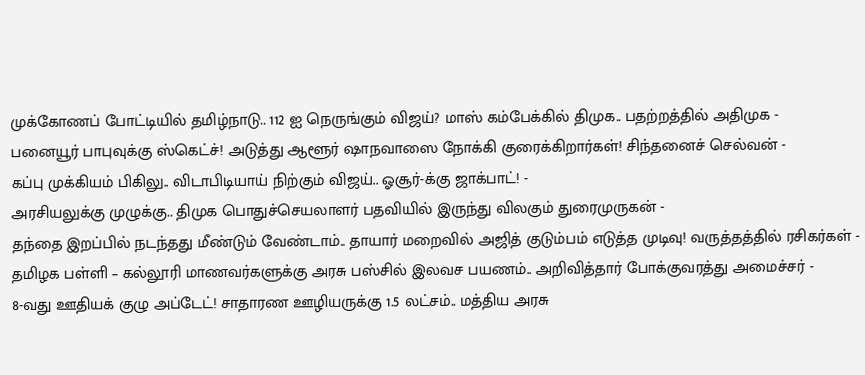முக்கோணப் போட்டியில் தமிழ்நாடு.. 112 ஐ நெருங்கும் விஜய்? மாஸ் கம்பேக்கில் திமுக.. பதற்றத்தில் அதிமுக -
பனையூர் பாபுவுக்கு ஸ்கெட்ச்! அடுத்து ஆளூர் ஷாநவாஸை நோக்கி குரைக்கிறார்கள்! சிந்தனைச் செல்வன் -
கப்பு முக்கியம் பிகிலு.. விடாபிடியாய் நிற்கும் விஜய்.. ஓசூர்-க்கு ஜாக்பாட்! -
அரசியலுக்கு முழுக்கு.. திமுக பொதுச்செயலாளர் பதவியில் இருந்து விலகும் துரைமுருகன் -
தந்தை இறப்பில் நடந்தது மீண்டும் வேண்டாம்.. தாயார் மறைவில் அஜித் குடும்பம் எடுத்த முடிவு! வருத்தத்தில் ரசிகர்கள் -
தமிழக பள்ளி – கல்லூரி மாணவர்களுக்கு அரசு பஸ்சில் இலவச பயணம்.. அறிவித்தார் போக்குவரத்து அமைச்சர் -
8-வது ஊதியக் குழு அப்டேட்! சாதாரண ஊழியருக்கு 1.5 லட்சம்.. மத்திய அரசு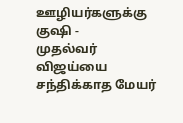ஊழியர்களுக்கு குஷி -
முதல்வர் விஜய்யை சந்திக்காத மேயர்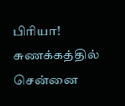பிரியா! சுணக்கத்தில் சென்னை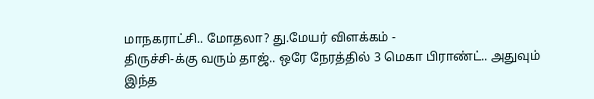மாநகராட்சி.. மோதலா? து.மேயர் விளக்கம் -
திருச்சி-க்கு வரும் தாஜ்.. ஒரே நேரத்தில் 3 மெகா பிராண்ட்.. அதுவும் இந்த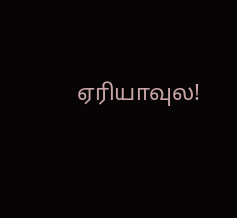ஏரியாவுல!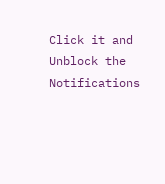Click it and Unblock the Notifications